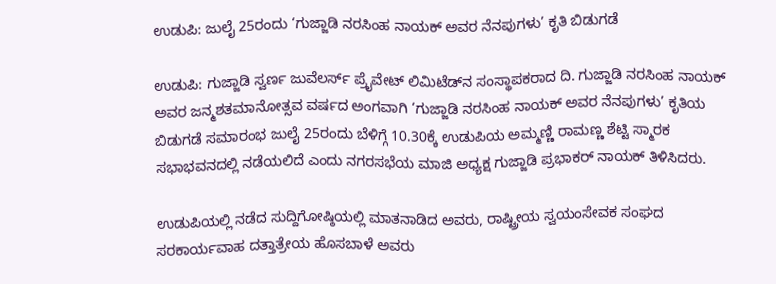ಉಡುಪಿ: ಜುಲೈ 25ರಂದು ‘ಗುಜ್ಜಾಡಿ ನರಸಿಂಹ ನಾಯಕ್ ಅವರ ನೆನಪುಗಳು’ ಕೃತಿ ಬಿಡುಗಡೆ

ಉಡುಪಿ: ಗುಜ್ಜಾಡಿ ಸ್ವರ್ಣ ಜುವೆಲರ್ಸ್ ಪ್ರೈವೇಟ್ ಲಿಮಿಟೆಡ್‌ನ ಸಂಸ್ಥಾಪಕರಾದ ದಿ. ಗುಜ್ಜಾಡಿ ನರಸಿಂಹ ನಾಯಕ್ ಅವರ ಜನ್ಮಶತಮಾನೋತ್ಸವ ವರ್ಷದ ಅಂಗವಾಗಿ ‘ಗುಜ್ಜಾಡಿ ನರಸಿಂಹ ನಾಯಕ್ ಅವರ ನೆನಪುಗಳು’ ಕೃತಿಯ ಬಿಡುಗಡೆ ಸಮಾರಂಭ ಜುಲೈ 25ರಂದು ಬೆಳಿಗ್ಗೆ 10.30ಕ್ಕೆ ಉಡುಪಿಯ ಅಮ್ಮಣ್ಣಿ ರಾಮಣ್ಣ ಶೆಟ್ಟಿ ಸ್ಮಾರಕ ಸಭಾಭವನದಲ್ಲಿ ನಡೆಯಲಿದೆ ಎಂದು ನಗರಸಭೆಯ ಮಾಜಿ ಅಧ್ಯಕ್ಷ ಗುಜ್ಜಾಡಿ ಪ್ರಭಾಕರ್ ನಾಯಕ್ ತಿಳಿಸಿದರು.

ಉಡುಪಿಯಲ್ಲಿ ನಡೆದ ಸುದ್ದಿಗೋಷ್ಠಿಯಲ್ಲಿ ಮಾತನಾಡಿದ ಅವರು, ರಾಷ್ಟ್ರೀಯ ಸ್ವಯಂಸೇವಕ ಸಂಘದ ಸರಕಾರ್ಯವಾಹ ದತ್ತಾತ್ರೇಯ ಹೊಸಬಾಳೆ ಅವರು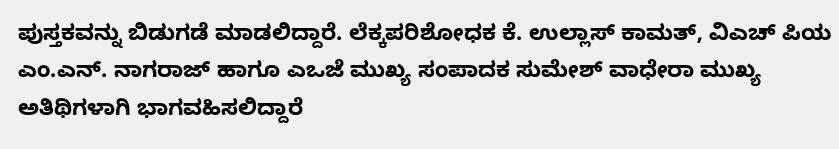ಪುಸ್ತಕವನ್ನು ಬಿಡುಗಡೆ ಮಾಡಲಿದ್ದಾರೆ. ಲೆಕ್ಕಪರಿಶೋಧಕ ಕೆ. ಉಲ್ಲಾಸ್ ಕಾಮತ್, ವಿಎಚ್ ಪಿಯ ಎಂ.ಎನ್. ನಾಗರಾಜ್ ಹಾಗೂ ಎಒಜೆ ಮುಖ್ಯ ಸಂಪಾದಕ ಸುಮೇಶ್ ವಾಧೇರಾ ಮುಖ್ಯ ಅತಿಥಿಗಳಾಗಿ ಭಾಗವಹಿಸಲಿದ್ದಾರೆ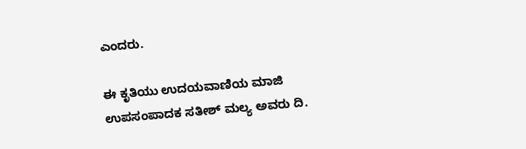ಎಂದರು.

ಈ ಕೃತಿಯು ಉದಯವಾಣಿಯ ಮಾಜಿ ಉಪಸಂಪಾದಕ ಸತೀಶ್ ಮಲ್ಯ ಅವರು ದಿ.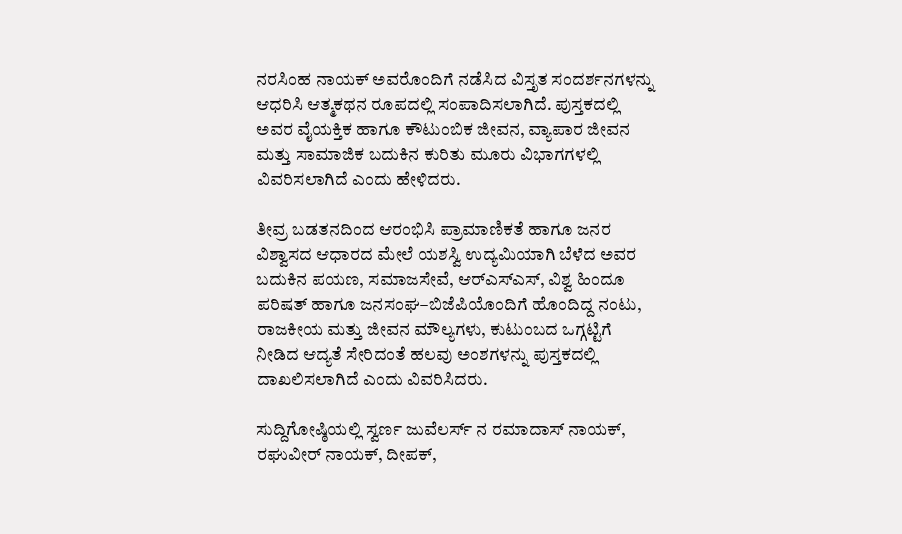ನರಸಿಂಹ ನಾಯಕ್ ಅವರೊಂದಿಗೆ ನಡೆಸಿದ ವಿಸ್ತೃತ ಸಂದರ್ಶನಗಳನ್ನು ಆಧರಿಸಿ ಆತ್ಮಕಥನ ರೂಪದಲ್ಲಿ ಸಂಪಾದಿಸಲಾಗಿದೆ. ಪುಸ್ತಕದಲ್ಲಿ ಅವರ ವೈಯಕ್ತಿಕ ಹಾಗೂ ಕೌಟುಂಬಿಕ ಜೀವನ, ವ್ಯಾಪಾರ ಜೀವನ ಮತ್ತು ಸಾಮಾಜಿಕ ಬದುಕಿನ ಕುರಿತು ಮೂರು ವಿಭಾಗಗಳಲ್ಲಿ ವಿವರಿಸಲಾಗಿದೆ ಎಂದು ಹೇಳಿದರು.

ತೀವ್ರ ಬಡತನದಿಂದ ಆರಂಭಿಸಿ ಪ್ರಾಮಾಣಿಕತೆ ಹಾಗೂ ಜನರ ವಿಶ್ವಾಸದ ಆಧಾರದ ಮೇಲೆ ಯಶಸ್ವಿ ಉದ್ಯಮಿಯಾಗಿ ಬೆಳೆದ ಅವರ ಬದುಕಿನ ಪಯಣ, ಸಮಾಜಸೇವೆ, ಆರ್‌ಎಸ್‌ಎಸ್‌, ವಿಶ್ವ ಹಿಂದೂ ಪರಿಷತ್ ಹಾಗೂ ಜನಸಂಘ–ಬಿಜೆಪಿಯೊಂದಿಗೆ ಹೊಂದಿದ್ದ ನಂಟು, ರಾಜಕೀಯ ಮತ್ತು ಜೀವನ ಮೌಲ್ಯಗಳು, ಕುಟುಂಬದ ಒಗ್ಗಟ್ಟಿಗೆ ನೀಡಿದ ಆದ್ಯತೆ ಸೇರಿದಂತೆ ಹಲವು ಅಂಶಗಳನ್ನು ಪುಸ್ತಕದಲ್ಲಿ ದಾಖಲಿಸಲಾಗಿದೆ ಎಂದು ವಿವರಿಸಿದರು.

ಸುದ್ದಿಗೋಷ್ಠಿಯಲ್ಲಿ ಸ್ವರ್ಣ ಜುವೆಲರ್ಸ್ ನ ರಮಾದಾಸ್ ನಾಯಕ್, ರಘುವೀರ್ ನಾಯಕ್, ದೀಪಕ್,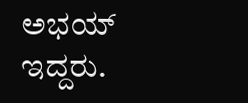ಅಭಯ್ ಇದ್ದರು.